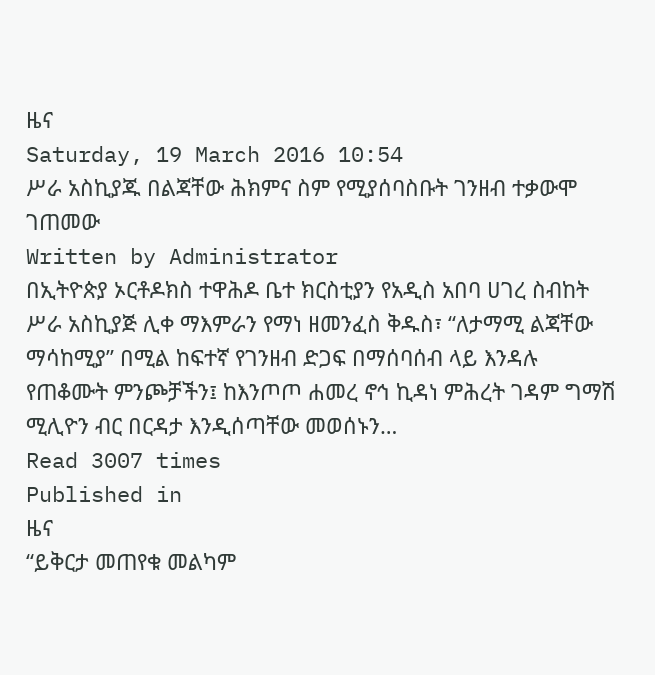ዜና
Saturday, 19 March 2016 10:54
ሥራ አስኪያጁ በልጃቸው ሕክምና ስም የሚያሰባስቡት ገንዘብ ተቃውሞ ገጠመው
Written by Administrator
በኢትዮጵያ ኦርቶዶክስ ተዋሕዶ ቤተ ክርስቲያን የአዲስ አበባ ሀገረ ስብከት ሥራ አስኪያጅ ሊቀ ማእምራን የማነ ዘመንፈስ ቅዱስ፣ “ለታማሚ ልጃቸው ማሳከሚያ” በሚል ከፍተኛ የገንዘብ ድጋፍ በማሰባሰብ ላይ እንዳሉ የጠቆሙት ምንጮቻችን፤ ከእንጦጦ ሐመረ ኖኅ ኪዳነ ምሕረት ገዳም ግማሽ ሚሊዮን ብር በርዳታ እንዲሰጣቸው መወሰኑን…
Read 3007 times
Published in
ዜና
“ይቅርታ መጠየቁ መልካም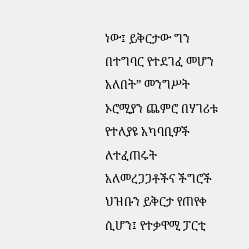ነው፤ ይቅርታው ግን በተግባር የተደገፈ መሆን አለበት” መንግሥት ኦሮሚያን ጨምሮ በሃገሪቱ የተለያዩ አካባቢዎች ለተፈጠሩት አለመረጋጋቶችና ችግሮች ህዝቡን ይቅርታ የጠየቀ ሲሆን፤ የተቃዋሚ ፓርቲ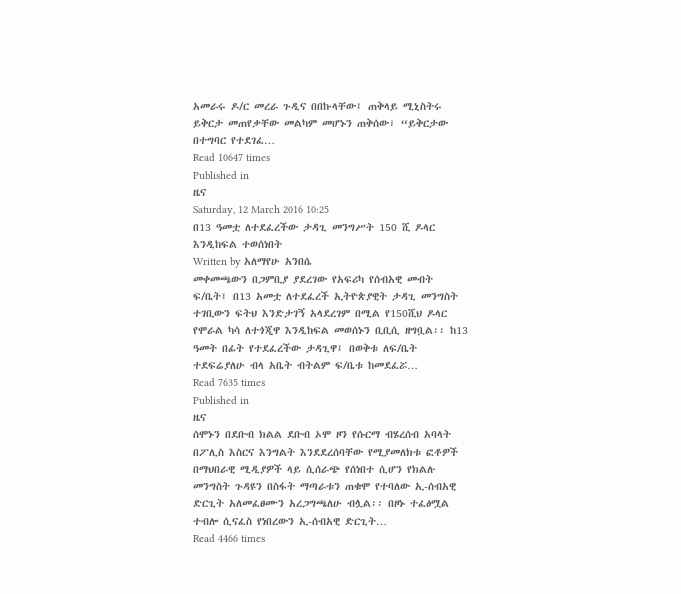አመራሩ ዶ/ር መረራ ጉዲና በበኩላቸው፤ ጠቅላይ ሚኒስትሩ ይቅርታ መጠየቃቸው መልካም መሆኑን ጠቅሰው፣ “ይቅርታው በተግባር የተደገፈ…
Read 10647 times
Published in
ዜና
Saturday, 12 March 2016 10:25
በ13 ዓመቷ ለተደፈረችው ታዳጊ መንግሥት 150 ሺ ዶላር እንዲከፍል ተወሰነበት
Written by አለማየሁ አንበሴ
መቀመጫውን በጋምቢያ ያደረገው የአፍሪካ የሰብአዊ መብት ፍ/ቤት፤ በ13 አመቷ ለተደፈረች ኢትዮጵያዊት ታዳጊ መንግስት ተገቢውን ፍትህ እንድታገኝ አላደረገም በሚል የ150ሺህ ዶላር የሞራል ካሳ ለተጎጂዋ እንዲከፍል መወሰኑን ቢቢሲ ዘግቧል፡፡ ከ13 ዓመት በፊት የተደፈረችው ታዳጊዋ፤ በወቅቱ ለፍ/ቤት ተደፍሬያለሁ ብላ አቤት ብትልም ፍ/ቤቱ ከመደፈሯ…
Read 7635 times
Published in
ዜና
ሰሞኑን በደቡብ ክልል ደቡብ ኦሞ ዞን የሱርማ ብሄረሰብ አባላት በፖሊስ እስርና እንግልት እንደደረሰባቸው የሚያመለክቱ ፎቶዎች በማህበራዊ ሚዲያዎች ላይ ሲሰራጭ የሰነበተ ሲሆን የክልሉ መንግስት ጉዳዩን በስፋት ማጣራቱን ጠቁሞ የተባለው ኢ-ሰብአዊ ድርጊት አለመፈፀሙን አረጋግጫለሁ ብሏል፡፡ በዞኑ ተፈፅሟል ተብሎ ሲናፈስ የነበረውን ኢ-ሰብአዊ ድርጊት…
Read 4466 times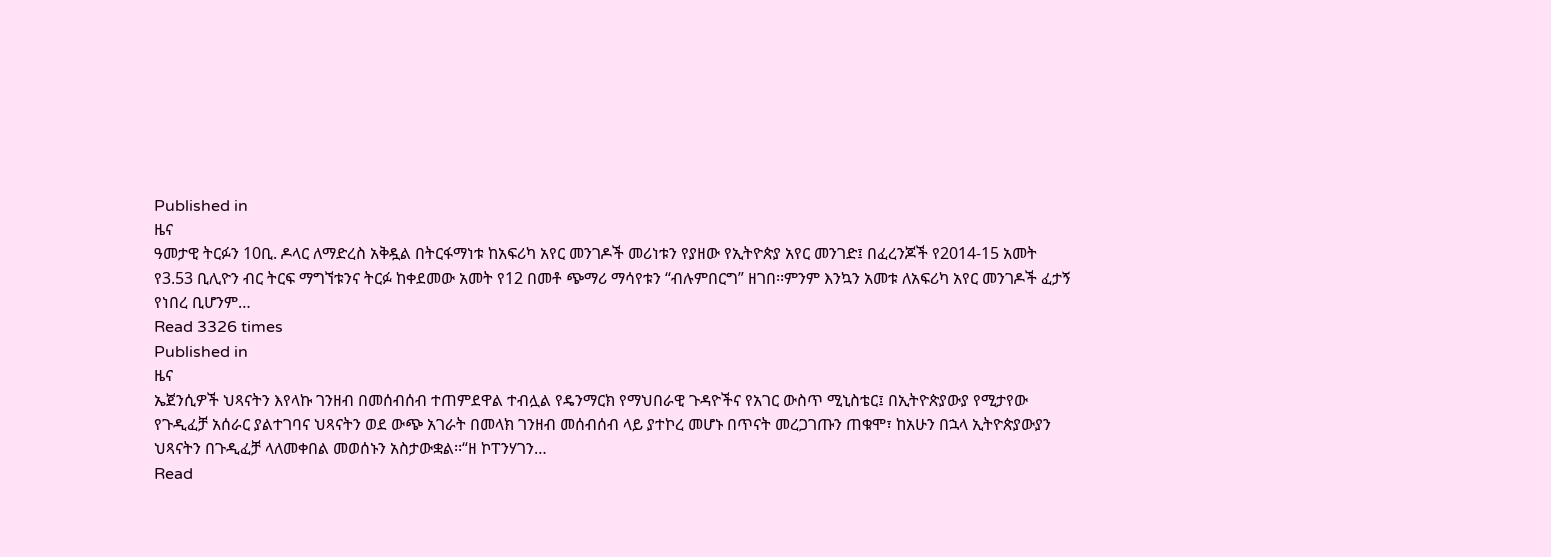Published in
ዜና
ዓመታዊ ትርፉን 10ቢ. ዶላር ለማድረስ አቅዷል በትርፋማነቱ ከአፍሪካ አየር መንገዶች መሪነቱን የያዘው የኢትዮጵያ አየር መንገድ፤ በፈረንጆች የ2014-15 አመት የ3.53 ቢሊዮን ብር ትርፍ ማግኘቱንና ትርፉ ከቀደመው አመት የ12 በመቶ ጭማሪ ማሳየቱን “ብሉምበርግ” ዘገበ፡፡ምንም እንኳን አመቱ ለአፍሪካ አየር መንገዶች ፈታኝ የነበረ ቢሆንም…
Read 3326 times
Published in
ዜና
ኤጀንሲዎች ህጻናትን እየላኩ ገንዘብ በመሰብሰብ ተጠምደዋል ተብሏል የዴንማርክ የማህበራዊ ጉዳዮችና የአገር ውስጥ ሚኒስቴር፤ በኢትዮጵያውያ የሚታየው የጉዲፈቻ አሰራር ያልተገባና ህጻናትን ወደ ውጭ አገራት በመላክ ገንዘብ መሰብሰብ ላይ ያተኮረ መሆኑ በጥናት መረጋገጡን ጠቁሞ፣ ከአሁን በኋላ ኢትዮጵያውያን ህጻናትን በጉዲፈቻ ላለመቀበል መወሰኑን አስታውቋል፡፡“ዘ ኮፐንሃገን…
Read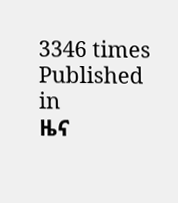3346 times
Published in
ዜና